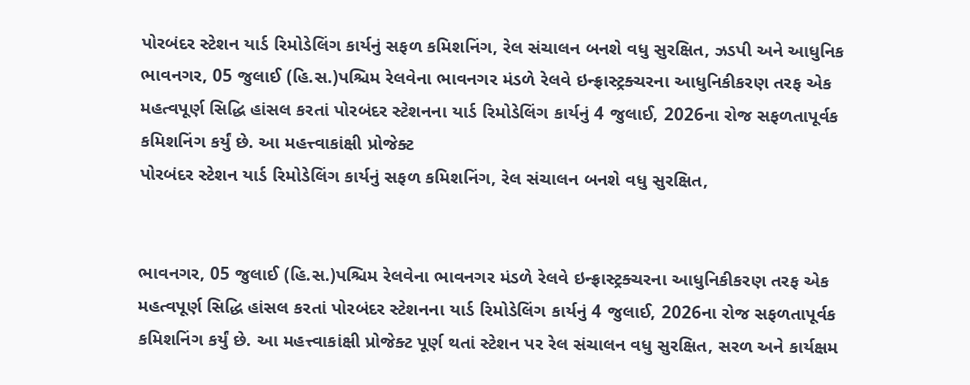પોરબંદર સ્ટેશન યાર્ડ રિમોડેલિંગ કાર્યનું સફળ કમિશનિંગ, રેલ સંચાલન બનશે વધુ સુરક્ષિત, ઝડપી અને આધુનિક
ભાવનગર, 05 જુલાઈ (હિ.સ.)પશ્ચિમ રેલવેના ભાવનગર મંડળે રેલવે ઇન્ફ્રાસ્ટ્રક્ચરના આધુનિકીકરણ તરફ એક મહત્વપૂર્ણ સિદ્ધિ હાંસલ કરતાં પોરબંદર સ્ટેશનના યાર્ડ રિમોડેલિંગ કાર્યનું 4 જુલાઈ, 2026ના રોજ સફળતાપૂર્વક કમિશનિંગ કર્યું છે. આ મહત્ત્વાકાંક્ષી પ્રોજેક્ટ
પોરબંદર સ્ટેશન યાર્ડ રિમોડેલિંગ કાર્યનું સફળ કમિશનિંગ, રેલ સંચાલન બનશે વધુ સુરક્ષિત,


ભાવનગર, 05 જુલાઈ (હિ.સ.)પશ્ચિમ રેલવેના ભાવનગર મંડળે રેલવે ઇન્ફ્રાસ્ટ્રક્ચરના આધુનિકીકરણ તરફ એક મહત્વપૂર્ણ સિદ્ધિ હાંસલ કરતાં પોરબંદર સ્ટેશનના યાર્ડ રિમોડેલિંગ કાર્યનું 4 જુલાઈ, 2026ના રોજ સફળતાપૂર્વક કમિશનિંગ કર્યું છે. આ મહત્ત્વાકાંક્ષી પ્રોજેક્ટ પૂર્ણ થતાં સ્ટેશન પર રેલ સંચાલન વધુ સુરક્ષિત, સરળ અને કાર્યક્ષમ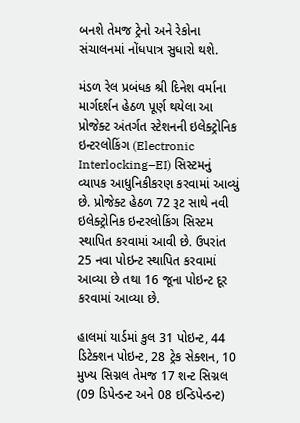બનશે તેમજ ટ્રેનો અને રેકોના સંચાલનમાં નોંધપાત્ર સુધારો થશે.

મંડળ રેલ પ્રબંધક શ્રી દિનેશ વર્માના માર્ગદર્શન હેઠળ પૂર્ણ થયેલા આ પ્રોજેક્ટ અંતર્ગત સ્ટેશનની ઇલેક્ટ્રોનિક ઇન્ટરલોકિંગ (Electronic Interlocking–EI) સિસ્ટમનું વ્યાપક આધુનિકીકરણ કરવામાં આવ્યું છે. પ્રોજેક્ટ હેઠળ 72 રૂટ સાથે નવી ઇલેક્ટ્રોનિક ઇન્ટરલોકિંગ સિસ્ટમ સ્થાપિત કરવામાં આવી છે. ઉપરાંત 25 નવા પોઇન્ટ સ્થાપિત કરવામાં આવ્યા છે તથા 16 જૂના પોઇન્ટ દૂર કરવામાં આવ્યા છે.

હાલમાં યાર્ડમાં કુલ 31 પોઇન્ટ, 44 ડિટેક્શન પોઇન્ટ, 28 ટ્રેક સેક્શન, 10 મુખ્ય સિગ્નલ તેમજ 17 શન્ટ સિગ્નલ (09 ડિપેન્ડન્ટ અને 08 ઇન્ડિપેન્ડન્ટ)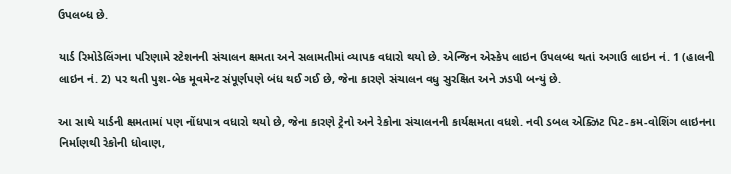ઉપલબ્ધ છે.

યાર્ડ રિમોડેલિંગના પરિણામે સ્ટેશનની સંચાલન ક્ષમતા અને સલામતીમાં વ્યાપક વધારો થયો છે. એન્જિન એસ્કેપ લાઇન ઉપલબ્ધ થતાં અગાઉ લાઇન નં. 1 (હાલની લાઇન નં. 2) પર થતી પુશ-બેક મૂવમેન્ટ સંપૂર્ણપણે બંધ થઈ ગઈ છે, જેના કારણે સંચાલન વધુ સુરક્ષિત અને ઝડપી બન્યું છે.

આ સાથે યાર્ડની ક્ષમતામાં પણ નોંધપાત્ર વધારો થયો છે, જેના કારણે ટ્રેનો અને રેકોના સંચાલનની કાર્યક્ષમતા વધશે. નવી ડબલ એક્ઝિટ પિટ-કમ-વોશિંગ લાઇનના નિર્માણથી રેકોની ધોવાણ,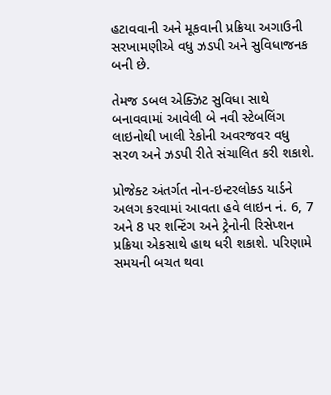હટાવવાની અને મૂકવાની પ્રક્રિયા અગાઉની સરખામણીએ વધુ ઝડપી અને સુવિધાજનક બની છે.

તેમજ ડબલ એક્ઝિટ સુવિધા સાથે બનાવવામાં આવેલી બે નવી સ્ટેબલિંગ લાઇનોથી ખાલી રેકોની અવરજવર વધુ સરળ અને ઝડપી રીતે સંચાલિત કરી શકાશે.

પ્રોજેક્ટ અંતર્ગત નોન-ઇન્ટરલોક્ડ યાર્ડને અલગ કરવામાં આવતા હવે લાઇન નં. 6, 7 અને 8 પર શન્ટિંગ અને ટ્રેનોની રિસેપ્શન પ્રક્રિયા એકસાથે હાથ ધરી શકાશે. પરિણામે સમયની બચત થવા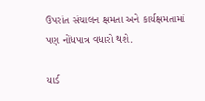ઉપરાંત સંચાલન ક્ષમતા અને કાર્યક્ષમતામાં પણ નોંધપાત્ર વધારો થશે.

યાર્ડ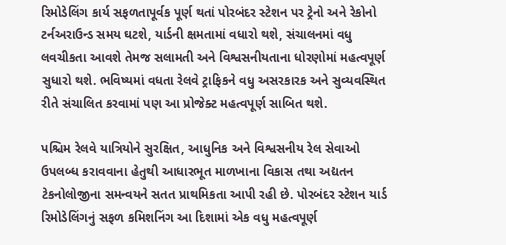રિમોડેલિંગ કાર્ય સફળતાપૂર્વક પૂર્ણ થતાં પોરબંદર સ્ટેશન પર ટ્રેનો અને રેકોનો ટર્નઅરાઉન્ડ સમય ઘટશે, યાર્ડની ક્ષમતામાં વધારો થશે, સંચાલનમાં વધુ લવચીકતા આવશે તેમજ સલામતી અને વિશ્વસનીયતાના ધોરણોમાં મહત્વપૂર્ણ સુધારો થશે. ભવિષ્યમાં વધતા રેલવે ટ્રાફિકને વધુ અસરકારક અને સુવ્યવસ્થિત રીતે સંચાલિત કરવામાં પણ આ પ્રોજેક્ટ મહત્વપૂર્ણ સાબિત થશે.

પશ્ચિમ રેલવે યાત્રિયોને સુરક્ષિત, આધુનિક અને વિશ્વસનીય રેલ સેવાઓ ઉપલબ્ધ કરાવવાના હેતુથી આધારભૂત માળખાના વિકાસ તથા અદ્યતન ટેકનોલોજીના સમન્વયને સતત પ્રાથમિકતા આપી રહી છે. પોરબંદર સ્ટેશન યાર્ડ રિમોડેલિંગનું સફળ કમિશનિંગ આ દિશામાં એક વધુ મહત્વપૂર્ણ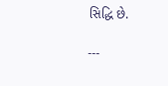સિદ્ધિ છે.

---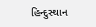હિન્દુસ્થાન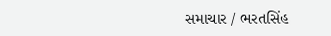સમાચાર / ભરતસિંહ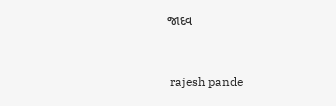જાદવ


 rajesh pande